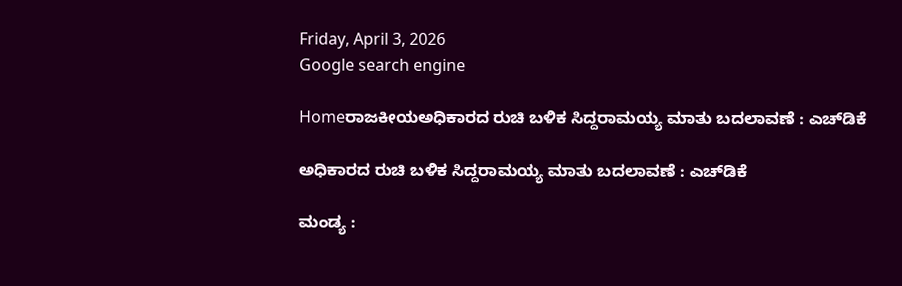Friday, April 3, 2026
Google search engine

Homeರಾಜಕೀಯಅಧಿಕಾರದ ರುಚಿ ಬಳಿಕ ಸಿದ್ದರಾಮಯ್ಯ ಮಾತು ಬದಲಾವಣೆ : ಎಚ್‌ಡಿಕೆ

ಅಧಿಕಾರದ ರುಚಿ ಬಳಿಕ ಸಿದ್ದರಾಮಯ್ಯ ಮಾತು ಬದಲಾವಣೆ : ಎಚ್‌ಡಿಕೆ

ಮಂಡ್ಯ :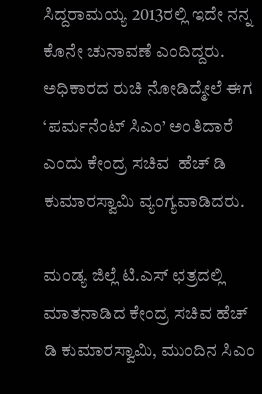ಸಿದ್ದರಾಮಯ್ಯ 2013ರಲ್ಲಿ ಇದೇ ನನ್ನ ಕೊನೇ ಚುನಾವಣೆ ಎಂದಿದ್ದರು. ಅಧಿಕಾರದ ರುಚಿ ನೋಡಿದ್ಮೇಲೆ ಈಗ ‘ಪರ್ಮನೆಂಟ್ ಸಿಎಂ’ ಅಂತಿದಾರೆ ಎಂದು ಕೇಂದ್ರ ಸಚಿವ  ಹೆಚ್ ಡಿ ಕುಮಾರಸ್ವಾಮಿ ವ್ಯಂಗ್ಯವಾಡಿದರು.

ಮಂಡ್ಯ ಜಿಲ್ಲೆ ಟಿ.ಎಸ್ ಛತ್ರದಲ್ಲಿ ಮಾತನಾಡಿದ ಕೇಂದ್ರ ಸಚಿವ ಹೆಚ್ ಡಿ ಕುಮಾರಸ್ವಾಮಿ, ಮುಂದಿನ ಸಿಎಂ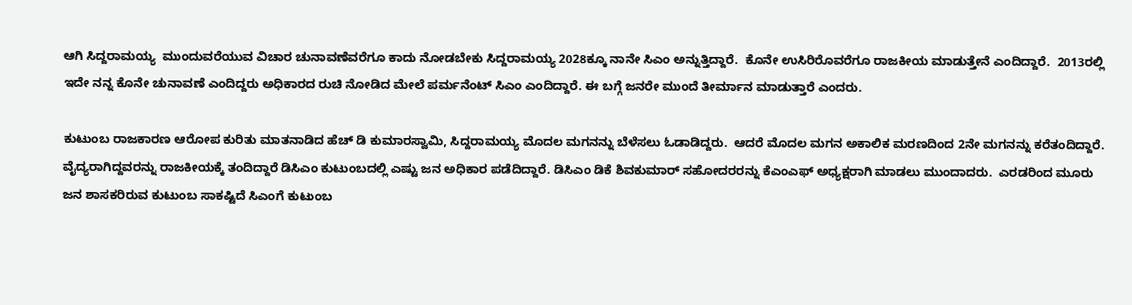ಆಗಿ ಸಿದ್ದರಾಮಯ್ಯ  ಮುಂದುವರೆಯುವ ವಿಚಾರ ಚುನಾವಣೆವರೆಗೂ ಕಾದು ನೋಡಬೇಕು ಸಿದ್ದರಾಮಯ್ಯ 2028ಕ್ಕೂ ನಾನೇ ಸಿಎಂ ಅನ್ನುತ್ತಿದ್ದಾರೆ.  ಕೊನೇ ಉಸಿರಿರೊವರೆಗೂ ರಾಜಕೀಯ ಮಾಡುತ್ತೇನೆ ಎಂದಿದ್ದಾರೆ.  2013ರಲ್ಲಿ ಇದೇ ನನ್ನ ಕೊನೇ ಚುನಾವಣೆ ಎಂದಿದ್ದರು ಅಧಿಕಾರದ ರುಚಿ ನೋಡಿದ ಮೇಲೆ ಪರ್ಮನೆಂಟ್ ಸಿಎಂ ಎಂದಿದ್ದಾರೆ. ಈ ಬಗ್ಗೆ ಜನರೇ ಮುಂದೆ ತೀರ್ಮಾನ ಮಾಡುತ್ತಾರೆ ಎಂದರು.

ಕುಟುಂಬ ರಾಜಕಾರಣ ಆರೋಪ ಕುರಿತು ಮಾತನಾಡಿದ ಹೆಚ್ ಡಿ ಕುಮಾರಸ್ವಾಮಿ, ಸಿದ್ದರಾಮಯ್ಯ ಮೊದಲ ಮಗನನ್ನು ಬೆಳೆಸಲು ಓಡಾಡಿದ್ದರು.  ಆದರೆ ಮೊದಲ ಮಗನ ಅಕಾಲಿಕ ಮರಣದಿಂದ 2ನೇ ಮಗನನ್ನು ಕರೆತಂದಿದ್ದಾರೆ. ವೈದ್ಯರಾಗಿದ್ದವರನ್ನು ರಾಜಕೀಯಕ್ಕೆ ತಂದಿದ್ದಾರೆ ಡಿಸಿಎಂ ಕುಟುಂಬದಲ್ಲಿ ಎಷ್ಟು ಜನ ಅಧಿಕಾರ ಪಡೆದಿದ್ದಾರೆ. ಡಿಸಿಎಂ ಡಿಕೆ ಶಿವಕುಮಾರ್ ಸಹೋದರರನ್ನು ಕೆಎಂಎಫ್ ಅಧ್ಯಕ್ಷರಾಗಿ ಮಾಡಲು ಮುಂದಾದರು.  ಎರಡರಿಂದ ಮೂರು ಜನ ಶಾಸಕರಿರುವ ಕುಟುಂಬ ಸಾಕಷ್ಟಿದೆ ಸಿಎಂಗೆ ಕುಟುಂಬ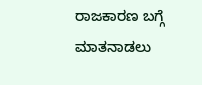ರಾಜಕಾರಣ ಬಗ್ಗೆ ಮಾತನಾಡಲು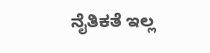ನೈತಿಕತೆ ಇಲ್ಲ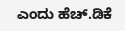ಎಂದು ಹೆಚ್.ಡಿಕೆ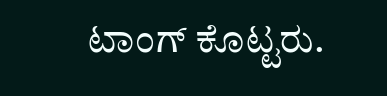ಟಾಂಗ್ ಕೊಟ್ಟರು.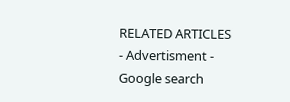RELATED ARTICLES
- Advertisment -
Google search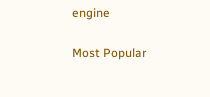engine

Most Popular